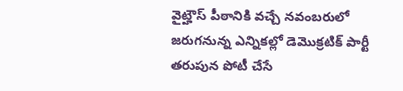వైట్హౌస్ పీఠానికి వచ్చే నవంబరులో జరుగనున్న ఎన్నికల్లో డెమొక్రటిక్ పార్టీ తరుపున పోటీ చేసే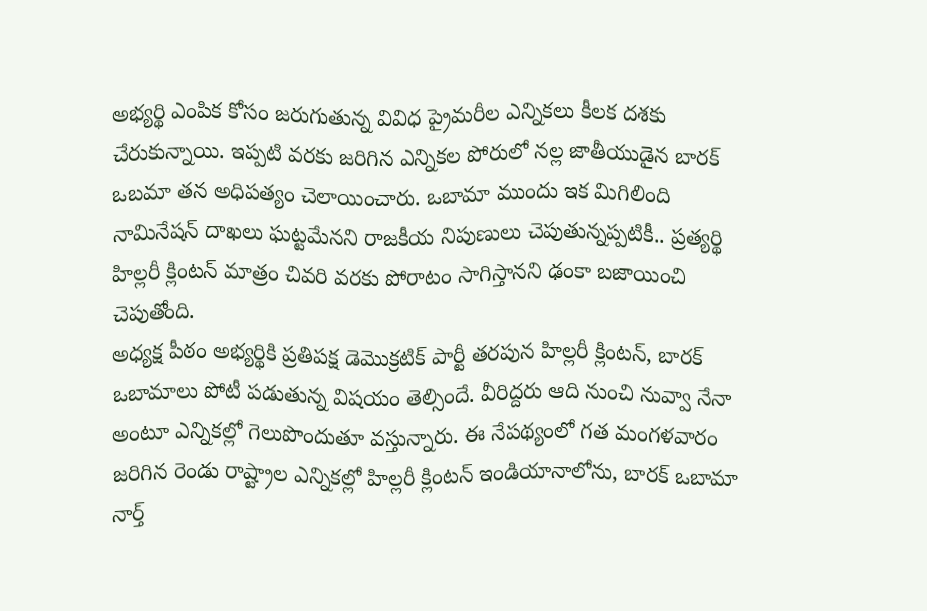అభ్యర్థి ఎంపిక కోసం జరుగుతున్న వివిధ ప్రైమరీల ఎన్నికలు కీలక దశకు చేరుకున్నాయి. ఇప్పటి వరకు జరిగిన ఎన్నికల పోరులో నల్ల జాతీయుడైన బారక్ ఒబమా తన అధిపత్యం చెలాయించారు. ఒబామా ముందు ఇక మిగిలింది నామినేషన్ దాఖలు ఘట్టమేనని రాజకీయ నిపుణులు చెపుతున్నప్పటికీ.. ప్రత్యర్థి హిల్లరీ క్లింటన్ మాత్రం చివరి వరకు పోరాటం సాగిస్తానని ఢంకా బజాయించి చెపుతోంది.
అధ్యక్ష పీఠం అభ్యర్థికి ప్రతిపక్ష డెమొక్రటిక్ పార్టీ తరపున హిల్లరీ క్లింటన్, బారక్ ఒబామాలు పోటీ పడుతున్న విషయం తెల్సిందే. వీరిద్దరు ఆది నుంచి నువ్వా నేనా అంటూ ఎన్నికల్లో గెలుపొందుతూ వస్తున్నారు. ఈ నేపథ్యంలో గత మంగళవారం జరిగిన రెండు రాష్ట్రాల ఎన్నికల్లో హిల్లరీ క్లింటన్ ఇండియానాలోను, బారక్ ఒబామా నార్త్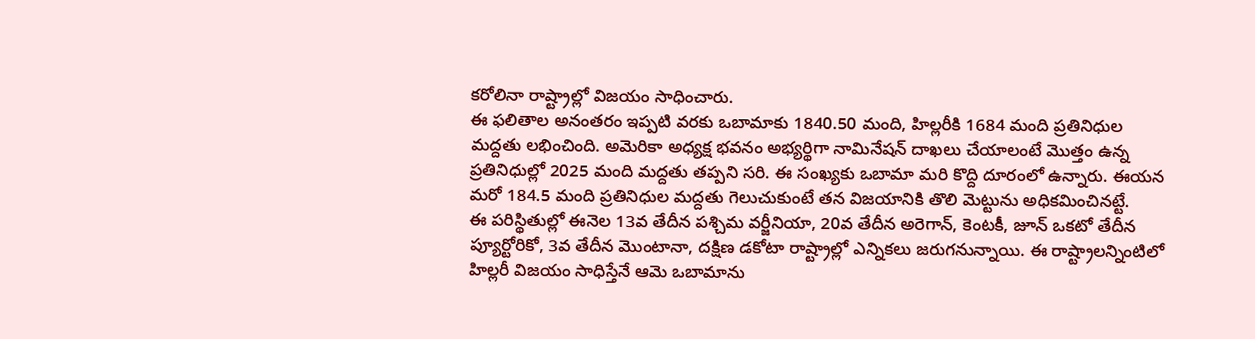కరోలినా రాష్ట్రాల్లో విజయం సాధించారు.
ఈ ఫలితాల అనంతరం ఇప్పటి వరకు ఒబామాకు 1840.50 మంది, హిల్లరీకి 1684 మంది ప్రతినిధుల మద్దతు లభించింది. అమెరికా అధ్యక్ష భవనం అభ్యర్థిగా నామినేషన్ దాఖలు చేయాలంటే మొత్తం ఉన్న ప్రతినిధుల్లో 2025 మంది మద్దతు తప్పని సరి. ఈ సంఖ్యకు ఒబామా మరి కొద్ది దూరంలో ఉన్నారు. ఈయన మరో 184.5 మంది ప్రతినిధుల మద్దతు గెలుచుకుంటే తన విజయానికి తొలి మెట్టును అధికమించినట్టే.
ఈ పరిస్థితుల్లో ఈనెల 13వ తేదీన పశ్చిమ వర్జీనియా, 20వ తేదీన అరెగాన్, కెంటకీ, జూన్ ఒకటో తేదీన ప్యూర్టోరికో, 3వ తేదీన మొంటానా, దక్షిణ డకోటా రాష్ట్రాల్లో ఎన్నికలు జరుగనున్నాయి. ఈ రాష్ట్రాలన్నింటిలో హిల్లరీ విజయం సాధిస్తేనే ఆమె ఒబామాను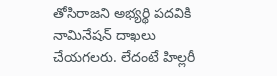తోసిరాజని అభ్యర్థి పదవికి నామినేషన్ దాఖలు చేయగలరు. లేదంటే హిల్లరీ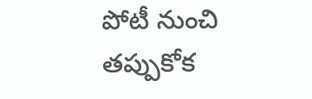పోటీ నుంచి తప్పుకోక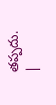తప్పదు.
|